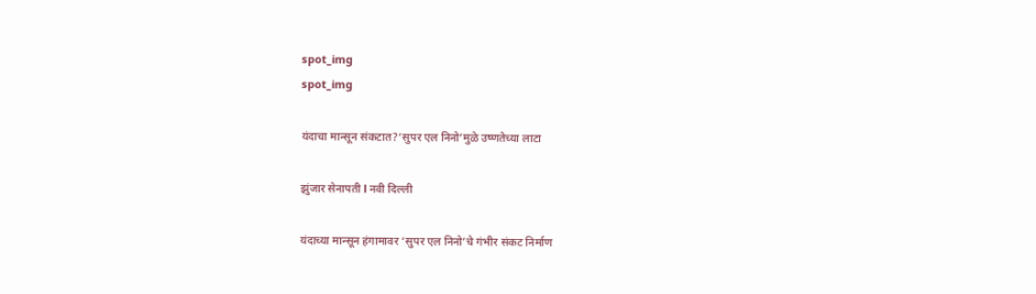spot_img
spot_img

यंदाचा मान्सून संकटात?‘सुपर एल निनो’मुळे उष्णतेच्या लाटा

झुंजार सेनापती l नवी दिल्ली

यंदाच्या मान्सून हंगामावर ‘सुपर एल निनो’चे गंभीर संकट निर्माण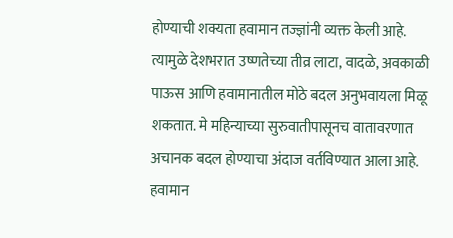होण्याची शक्यता हवामान तज्ज्ञांनी व्यक्त केली आहे. त्यामुळे देशभरात उष्णतेच्या तीव्र लाटा, वादळे, अवकाळी पाऊस आणि हवामानातील मोठे बदल अनुभवायला मिळू शकतात. मे महिन्याच्या सुरुवातीपासूनच वातावरणात अचानक बदल होण्याचा अंदाज वर्तविण्यात आला आहे.
हवामान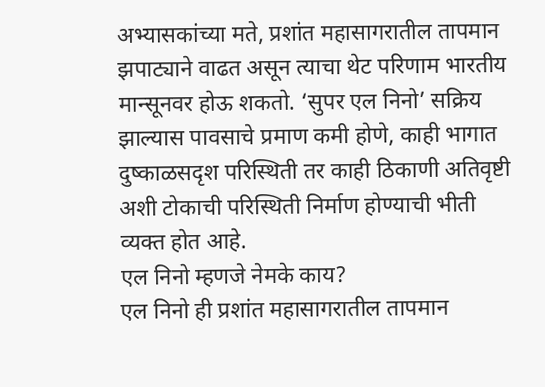अभ्यासकांच्या मते, प्रशांत महासागरातील तापमान झपाट्याने वाढत असून त्याचा थेट परिणाम भारतीय मान्सूनवर होऊ शकतो. ‘सुपर एल निनो’ सक्रिय झाल्यास पावसाचे प्रमाण कमी होणे, काही भागात दुष्काळसदृश परिस्थिती तर काही ठिकाणी अतिवृष्टी अशी टोकाची परिस्थिती निर्माण होण्याची भीती व्यक्त होत आहे.
एल निनो म्हणजे नेमके काय?
एल निनो ही प्रशांत महासागरातील तापमान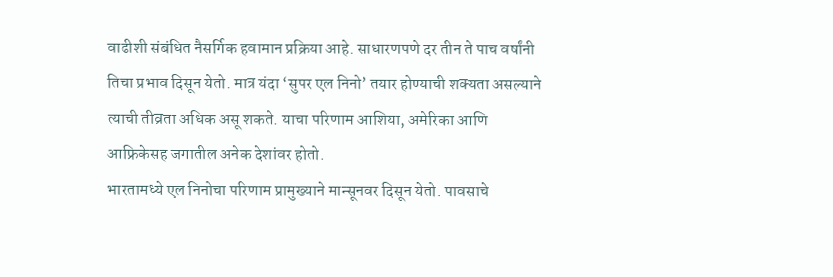वाढीशी संबंधित नैसर्गिक हवामान प्रक्रिया आहे. साधारणपणे दर तीन ते पाच वर्षांनी तिचा प्रभाव दिसून येतो. मात्र यंदा ‘सुपर एल निनो’ तयार होण्याची शक्यता असल्याने त्याची तीव्रता अधिक असू शकते. याचा परिणाम आशिया, अमेरिका आणि आफ्रिकेसह जगातील अनेक देशांवर होतो.
भारतामध्ये एल निनोचा परिणाम प्रामुख्याने मान्सूनवर दिसून येतो. पावसाचे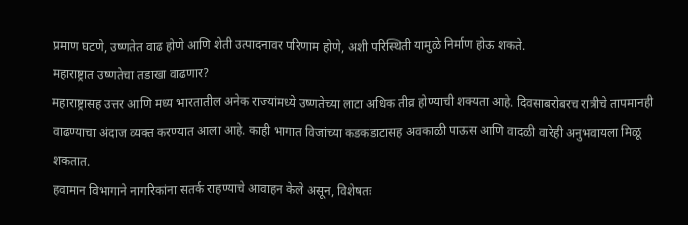प्रमाण घटणे, उष्णतेत वाढ होणे आणि शेती उत्पादनावर परिणाम होणे, अशी परिस्थिती यामुळे निर्माण होऊ शकते.
महाराष्ट्रात उष्णतेचा तडाखा वाढणार?
महाराष्ट्रासह उत्तर आणि मध्य भारतातील अनेक राज्यांमध्ये उष्णतेच्या लाटा अधिक तीव्र होण्याची शक्यता आहे. दिवसाबरोबरच रात्रीचे तापमानही वाढण्याचा अंदाज व्यक्त करण्यात आला आहे. काही भागात विजांच्या कडकडाटासह अवकाळी पाऊस आणि वादळी वारेही अनुभवायला मिळू शकतात.
हवामान विभागाने नागरिकांना सतर्क राहण्याचे आवाहन केले असून, विशेषतः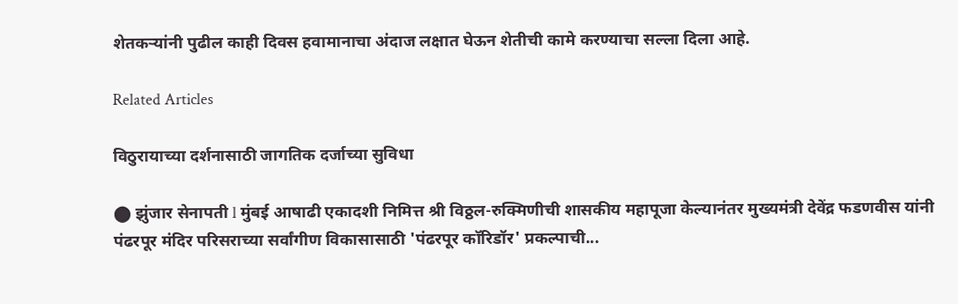शेतकऱ्यांनी पुढील काही दिवस हवामानाचा अंदाज लक्षात घेऊन शेतीची कामे करण्याचा सल्ला दिला आहे.

Related Articles

विठुरायाच्या दर्शनासाठी जागतिक दर्जाच्या सुविधा

⬤ झुंजार सेनापती l मुंबई आषाढी एकादशी निमित्त श्री विठ्ठल-रुक्मिणीची शासकीय महापूजा केल्यानंतर मुख्यमंत्री देवेंद्र फडणवीस यांनी पंढरपूर मंदिर परिसराच्या सर्वांगीण विकासासाठी 'पंढरपूर कॉरिडॉर' प्रकल्पाची...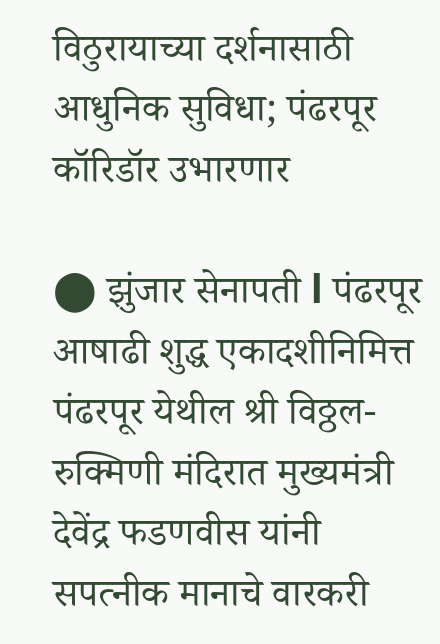विठुरायाच्या दर्शनासाठी आधुनिक सुविधा; पंढरपूर कॉरिडॉर उभारणार

⬤ झुंजार सेनापती l पंढरपूर आषाढी शुद्ध एकादशीनिमित्त पंढरपूर येथील श्री विठ्ठल-रुक्मिणी मंदिरात मुख्यमंत्री देवेंद्र फडणवीस यांनी सपत्नीक मानाचे वारकरी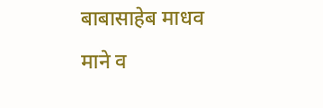बाबासाहेब माधव माने व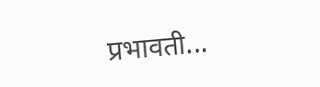प्रभावती...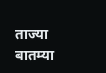ताज्या बातम्या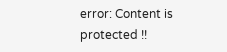error: Content is protected !!